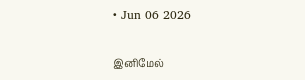• Jun 06 2026

இனிமேல்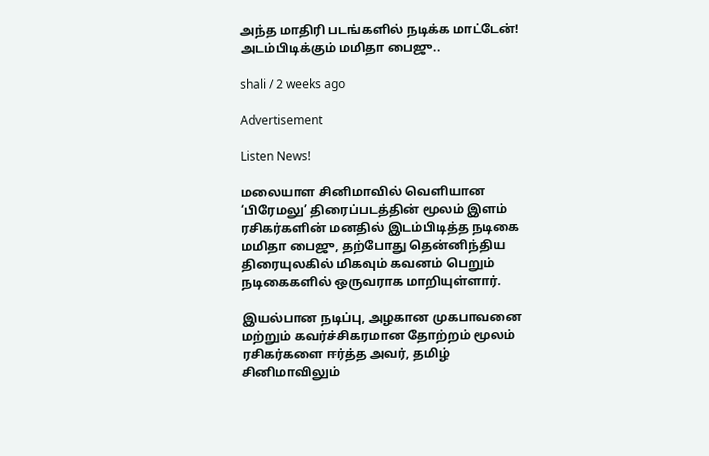அந்த மாதிரி படங்களில் நடிக்க மாட்டேன்! அடம்பிடிக்கும் மமிதா பைஜு..

shali / 2 weeks ago

Advertisement

Listen News!

மலையாள சினிமாவில் வெளியான ‘பிரேமலு’ திரைப்படத்தின் மூலம் இளம் ரசிகர்களின் மனதில் இடம்பிடித்த நடிகை மமிதா பைஜு, தற்போது தென்னிந்திய திரையுலகில் மிகவும் கவனம் பெறும் நடிகைகளில் ஒருவராக மாறியுள்ளார்.

இயல்பான நடிப்பு, அழகான முகபாவனை மற்றும் கவர்ச்சிகரமான தோற்றம் மூலம் ரசிகர்களை ஈர்த்த அவர், தமிழ் சினிமாவிலும்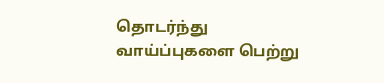தொடர்ந்து வாய்ப்புகளை பெற்று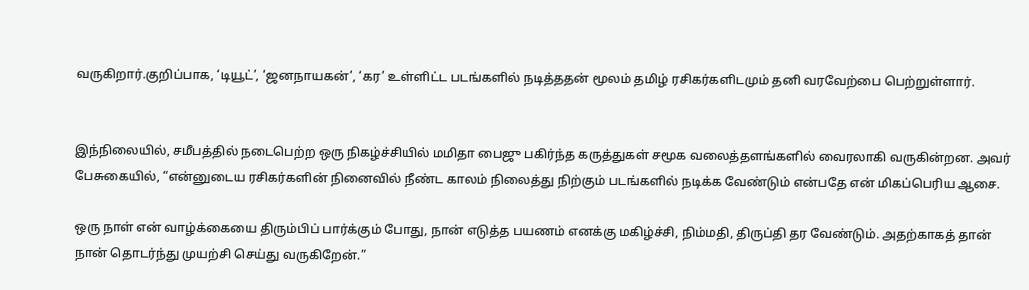வருகிறார்.குறிப்பாக, ‘டியூட்’, ‘ஜனநாயகன்’, ‘கர’ உள்ளிட்ட படங்களில் நடித்ததன் மூலம் தமிழ் ரசிகர்களிடமும் தனி வரவேற்பை பெற்றுள்ளார்.


இந்நிலையில், சமீபத்தில் நடைபெற்ற ஒரு நிகழ்ச்சியில் மமிதா பைஜு பகிர்ந்த கருத்துகள் சமூக வலைத்தளங்களில் வைரலாகி வருகின்றன. அவர் பேசுகையில், “என்னுடைய ரசிகர்களின் நினைவில் நீண்ட காலம் நிலைத்து நிற்கும் படங்களில் நடிக்க வேண்டும் என்பதே என் மிகப்பெரிய ஆசை.

ஒரு நாள் என் வாழ்க்கையை திரும்பிப் பார்க்கும் போது, நான் எடுத்த பயணம் எனக்கு மகிழ்ச்சி, நிம்மதி, திருப்தி தர வேண்டும். அதற்காகத் தான் நான் தொடர்ந்து முயற்சி செய்து வருகிறேன்.”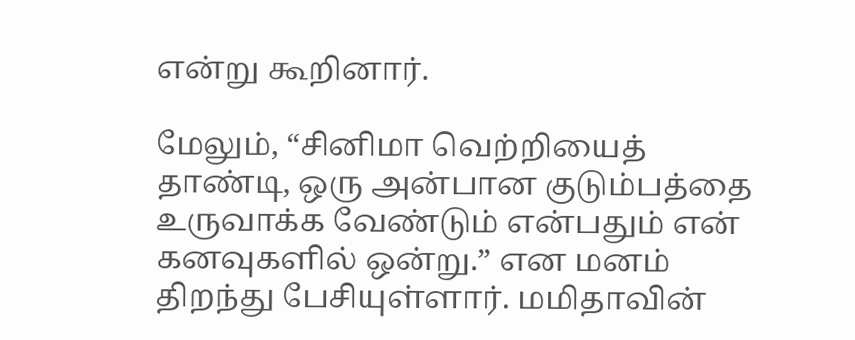என்று கூறினார்.

மேலும், “சினிமா வெற்றியைத் தாண்டி, ஒரு அன்பான குடும்பத்தை உருவாக்க வேண்டும் என்பதும் என் கனவுகளில் ஒன்று.” என மனம் திறந்து பேசியுள்ளார். மமிதாவின்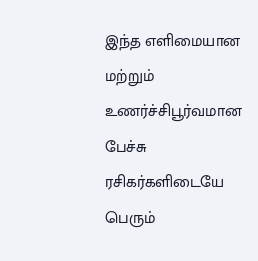இந்த எளிமையான மற்றும் உணர்ச்சிபூர்வமான பேச்சு ரசிகர்களிடையே பெரும்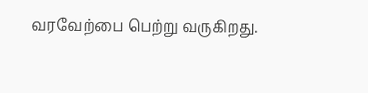வரவேற்பை பெற்று வருகிறது.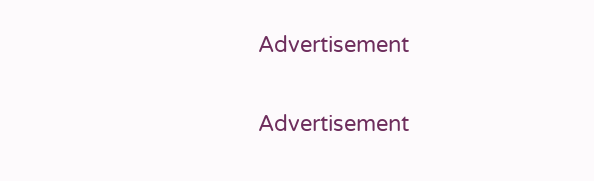Advertisement

Advertisement